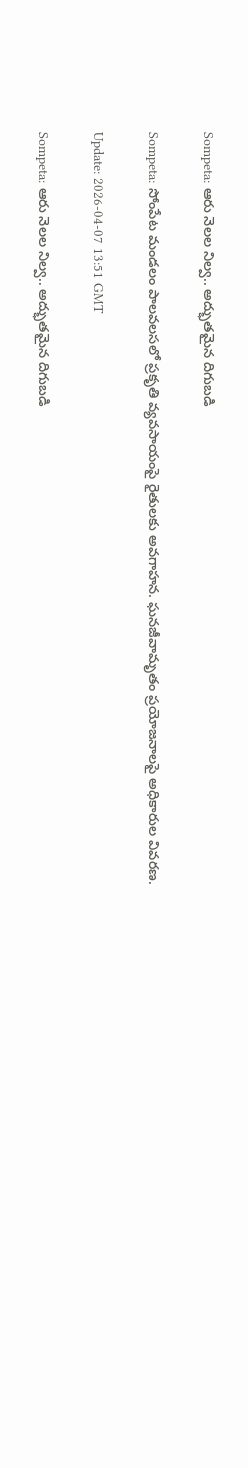Sompeta: ఆరు నెలల నిల్వ.. అద్భుతమైన దిగుబడి

Sompeta: సోంపేట మండలం పాలవలసలో ప్రకృతి వ్యవసాయంపై రైతులకు అవగాహన. ఘనజీవామృతం ప్రయోజనాలపై అధికారుల వివరణ.

Update: 2026-04-07 13:51 GMT

Sompeta: ఆరు నెలల నిల్వ.. అద్భుతమైన దిగుబడి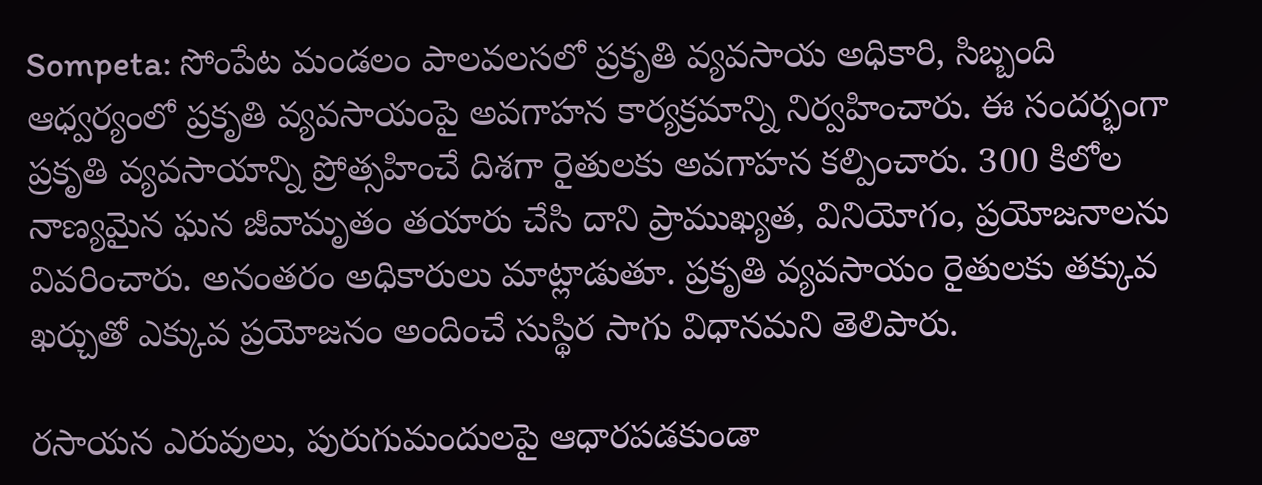Sompeta: సోంపేట మండలం పాలవలసలో ప్రకృతి వ్యవసాయ అధికారి, సిబ్బంది ఆధ్వర్యంలో ప్రకృతి వ్యవసాయంపై అవగాహన కార్యక్రమాన్ని నిర్వహించారు. ఈ సందర్భంగా ప్రకృతి వ్యవసాయాన్ని ప్రోత్సహించే దిశగా రైతులకు అవగాహన కల్పించారు. 300 కిలోల నాణ్యమైన ఘన జీవామృతం తయారు చేసి దాని ప్రాముఖ్యత, వినియోగం, ప్రయోజనాలను వివరించారు. అనంతరం అధికారులు మాట్లాడుతూ. ప్రకృతి వ్యవసాయం రైతులకు తక్కువ ఖర్చుతో ఎక్కువ ప్రయోజనం అందించే సుస్థిర సాగు విధానమని తెలిపారు.

రసాయన ఎరువులు, పురుగుమందులపై ఆధారపడకుండా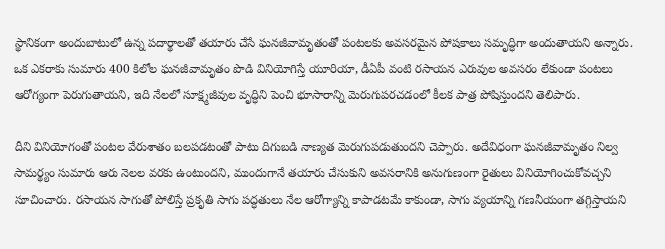స్థానికంగా అందుబాటులో ఉన్న పదార్థాలతో తయారు చేసే ఘనజీవామృతంతో పంటలకు అవసరమైన పోషకాలు సమృద్ధిగా అందుతాయని అన్నారు. ఒక ఎకరాకు సుమారు 400 కిలోల ఘనజీవామృతం పొడి వినియోగిస్తే యూరియా, డీఏపీ వంటి రసాయన ఎరువుల అవసరం లేకుండా పంటలు ఆరోగ్యంగా పెరుగుతాయని, ఇది నేలలో సూక్ష్మజీవుల వృద్ధిని పెంచి భూసారాన్ని మెరుగుపరచడంలో కీలక పాత్ర పోషిస్తుందని తెలిపారు.

దీని వినియోగంతో పంటల వేరుశాతం బలపడటంతో పాటు దిగుబడి నాణ్యత మెరుగుపడుతుందని చెప్పారు. అదేవిధంగా ఘనజీవామృతం నిల్వ సామర్థ్యం సుమారు ఆరు నెలల వరకు ఉంటుందని, ముందుగానే తయారు చేసుకుని అవసరానికి అనుగుణంగా రైతులు వినియోగించుకోవచ్చని సూచించారు. రసాయన సాగుతో పోలిస్తే ప్రకృతి సాగు పద్ధతులు నేల ఆరోగ్యాన్ని కాపాడటమే కాకుండా, సాగు వ్యయాన్ని గణనీయంగా తగ్గిస్తాయని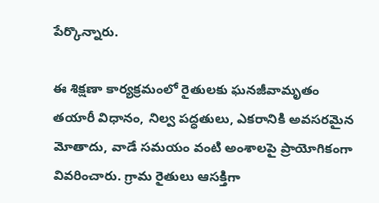పేర్కొన్నారు.

ఈ శిక్షణా కార్యక్రమంలో రైతులకు ఘనజీవామృతం తయారీ విధానం, నిల్వ పద్ధతులు, ఎకరానికి అవసరమైన మోతాదు, వాడే సమయం వంటి అంశాలపై ప్రాయోగికంగా వివరించారు. గ్రామ రైతులు ఆసక్తిగా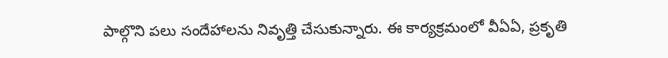పాల్గొని పలు సందేహాలను నివృత్తి చేసుకున్నారు. ఈ కార్యక్రమంలో వీఏఏ, ప్రకృతి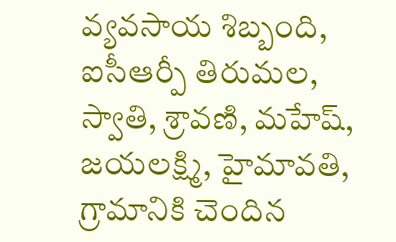వ్యవసాయ శిబ్బంది, ఐసీఆర్పీ తిరుమల, స్వాతి, శ్రావణి, మహేష్, జయలక్ష్మి, హైమావతి, గ్రామానికి చెందిన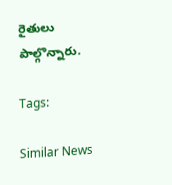రైతులు పాల్గొన్నారు.

Tags:

Similar News